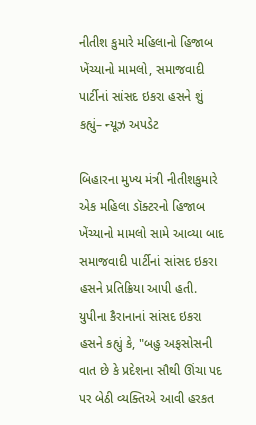નીતીશ કુમારે મહિલાનો હિજાબ ખેંચ્યાનો મામલો, સમાજવાદી પાર્ટીનાં સાંસદ ઇકરા હસને શું કહ્યું– ન્યૂઝ અપડેટ

બિહારના મુખ્ય મંત્રી નીતીશકુમારે એક મહિલા ડૉક્ટરનો હિજાબ ખેંચ્યાનો મામલો સામે આવ્યા બાદ સમાજવાદી પાર્ટીનાં સાંસદ ઇકરા હસને પ્રતિક્રિયા આપી હતી.
યુપીના કૈરાનાનાં સાંસદ ઇકરા હસને કહ્યું કે, "બહુ અફસોસની વાત છે કે પ્રદેશના સૌથી ઊંચા પદ પર બેઠી વ્યક્તિએ આવી હરકત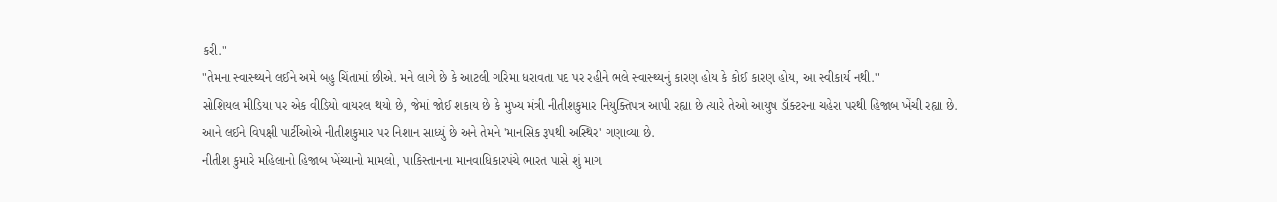કરી."
"તેમના સ્વાસ્થ્યને લઈને અમે બહુ ચિંતામાં છીએ. મને લાગે છે કે આટલી ગરિમા ધરાવતા પદ પર રહીને ભલે સ્વાસ્થ્યનું કારણ હોય કે કોઈ કારણ હોય, આ સ્વીકાર્ય નથી."
સોશિયલ મીડિયા પર એક વીડિયો વાયરલ થયો છે, જેમાં જોઈ શકાય છે કે મુખ્ય મંત્રી નીતીશકુમાર નિયુક્તિપત્ર આપી રહ્યા છે ત્યારે તેઓ આયુષ ડૉક્ટરના ચહેરા પરથી હિજાબ ખેંચી રહ્યા છે.
આને લઈને વિપક્ષી પાર્ટીઓએ નીતીશકુમાર પર નિશાન સાધ્યું છે અને તેમને 'માનસિક રૂપથી અસ્થિર' ગણાવ્યા છે.
નીતીશ કુમારે મહિલાનો હિજાબ ખેંચ્યાનો મામલો, પાકિસ્તાનના માનવાધિકારપંચે ભારત પાસે શું માગ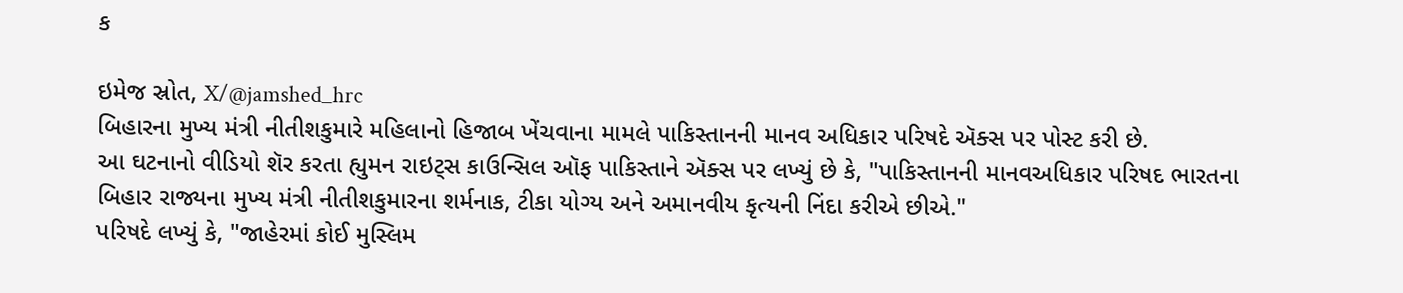ક

ઇમેજ સ્રોત, X/@jamshed_hrc
બિહારના મુખ્ય મંત્રી નીતીશકુમારે મહિલાનો હિજાબ ખેંચવાના મામલે પાકિસ્તાનની માનવ અધિકાર પરિષદે ઍક્સ પર પોસ્ટ કરી છે.
આ ઘટનાનો વીડિયો શૅર કરતા હ્યુમન રાઇટ્સ કાઉન્સિલ ઑફ પાકિસ્તાને ઍક્સ પર લખ્યું છે કે, "પાકિસ્તાનની માનવઅધિકાર પરિષદ ભારતના બિહાર રાજ્યના મુખ્ય મંત્રી નીતીશકુમારના શર્મનાક, ટીકા યોગ્ય અને અમાનવીય કૃત્યની નિંદા કરીએ છીએ."
પરિષદે લખ્યું કે, "જાહેરમાં કોઈ મુસ્લિમ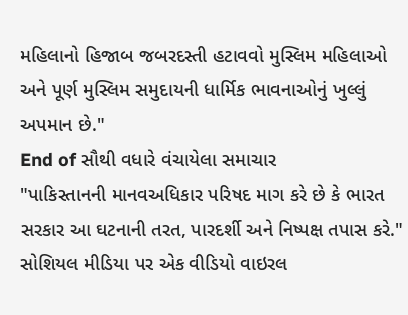મહિલાનો હિજાબ જબરદસ્તી હટાવવો મુસ્લિમ મહિલાઓ અને પૂર્ણ મુસ્લિમ સમુદાયની ધાર્મિક ભાવનાઓનું ખુલ્લું અપમાન છે."
End of સૌથી વધારે વંચાયેલા સમાચાર
"પાકિસ્તાનની માનવઅધિકાર પરિષદ માગ કરે છે કે ભારત સરકાર આ ઘટનાની તરત, પારદર્શી અને નિષ્પક્ષ તપાસ કરે."
સોશિયલ મીડિયા પર એક વીડિયો વાઇરલ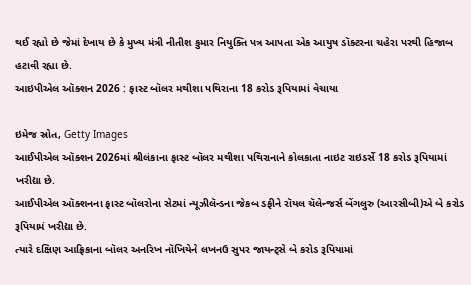થઈ રહ્યો છે જેમાં દેખાય છે કે મુખ્ય મંત્રી નીતીશ કુમાર નિયુક્તિ પત્ર આપતા એક આયુષ ડૉક્ટરના ચહેરા પરથી હિજાબ હટાવી રહ્યા છે.
આઇપીએલ ઑક્શન 2026 : ફાસ્ટ બૉલર મથીશા પથિરાના 18 કરોડ રૂપિયામાં વેચાયા

ઇમેજ સ્રોત, Getty Images
આઈપીએલ ઑક્શન 2026માં શ્રીલંકાના ફાસ્ટ બૉલર મથીશા પથિરાનાને કોલકાતા નાઇટ રાઇડર્સે 18 કરોડ રૂપિયામાં ખરીદ્યા છે.
આઈપીએલ ઑક્શનના ફાસ્ટ બૉલરોના સેટમાં ન્યૂઝીલૅન્ડના જેકબ ડફીને રૉયલ ચૅલેન્જર્સ બેંગલુરુ (આરસીબી)એ બે કરોડ રૂપિયામં ખરીદ્યા છે.
ત્યારે દક્ષિણ આફ્રિકાના બૉલર અનરિખ નૉખિયેને લખનઉ સુપર જાયન્ટ્સે બે કરોડ રૂપિયામાં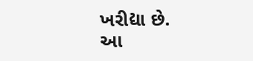ખરીદ્યા છે.
આ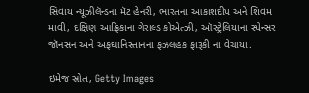સિવાય ન્યૂઝીલૅન્ડના મૅટ હેનરી, ભારતના આકાશદીપ અને શિવમ માવી, દક્ષિણ આફ્રિકાના ગેરાલ્ડ કોએત્ઝી, ઑસ્ટ્રેલિયાના સ્પેન્સર જૉનસન અને અફઘાનિસ્તાનના ફઝલહક ફારૂકી ના વેચાયા.

ઇમેજ સ્રોત, Getty Images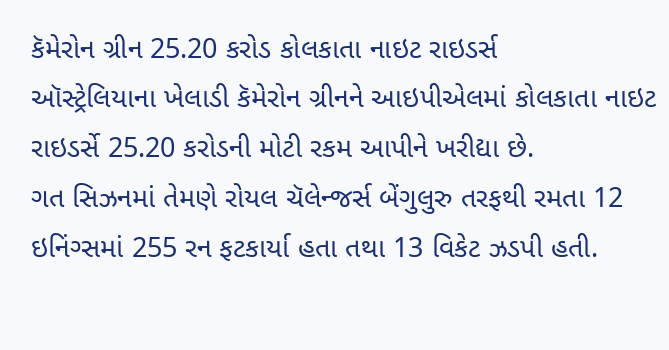કૅમેરોન ગ્રીન 25.20 કરોડ કોલકાતા નાઇટ રાઇડર્સ
ઑસ્ટ્રેલિયાના ખેલાડી કૅમેરોન ગ્રીનને આઇપીએલમાં કોલકાતા નાઇટ રાઇડર્સે 25.20 કરોડની મોટી રકમ આપીને ખરીદ્યા છે.
ગત સિઝનમાં તેમણે રોયલ ચૅલેન્જર્સ બેંગુલુરુ તરફથી રમતા 12 ઇનિંગ્સમાં 255 રન ફટકાર્યા હતા તથા 13 વિકેટ ઝડપી હતી.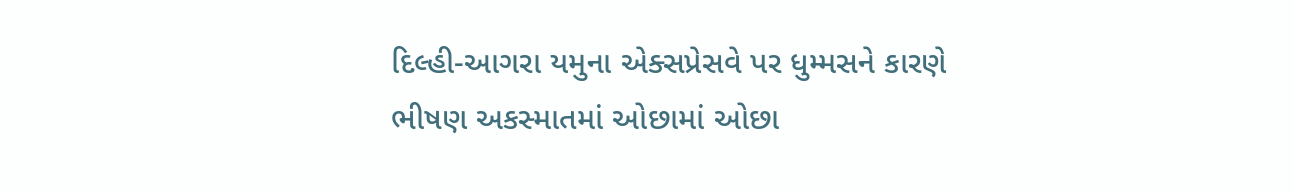દિલ્હી-આગરા યમુના એક્સપ્રેસવે પર ધુમ્મસને કારણે ભીષણ અકસ્માતમાં ઓછામાં ઓછા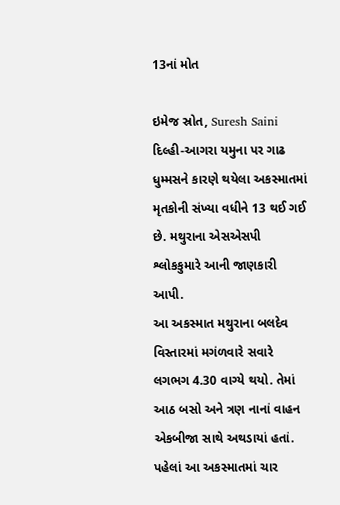13નાં મોત

ઇમેજ સ્રોત, Suresh Saini
દિલ્હી-આગરા યમુના પર ગાઢ ધુમ્મસને કારણે થયેલા અકસ્માતમાં મૃતકોની સંખ્યા વધીને 13 થઈ ગઈ છે. મથુરાના એસએસપી શ્લોકકુમારે આની જાણકારી આપી.
આ અકસ્માત મથુરાના બલદેવ વિસ્તારમાં મગંળવારે સવારે લગભગ 4.30 વાગ્યે થયો. તેમાં આઠ બસો અને ત્રણ નાનાં વાહન એકબીજા સાથે અથડાયાં હતાં. પહેલાં આ અકસ્માતમાં ચાર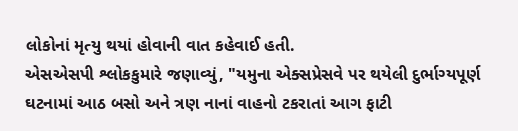લોકોનાં મૃત્યુ થયાં હોવાની વાત કહેવાઈ હતી.
એસએસપી શ્લોકકુમારે જણાવ્યું, "યમુના એક્સપ્રેસવે પર થયેલી દુર્ભાગ્યપૂર્ણ ઘટનામાં આઠ બસો અને ત્રણ નાનાં વાહનો ટકરાતાં આગ ફાટી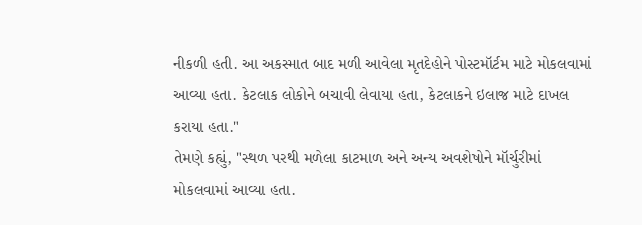નીકળી હતી. આ અકસ્માત બાદ મળી આવેલા મૃતદેહોને પોસ્ટમૉર્ટમ માટે મોકલવામાં આવ્યા હતા. કેટલાક લોકોને બચાવી લેવાયા હતા, કેટલાકને ઇલાજ માટે દાખલ કરાયા હતા."
તેમણે કહ્યું, "સ્થળ પરથી મળેલા કાટમાળ અને અન્ય અવશેષોને મૉર્ચુરીમાં મોકલવામાં આવ્યા હતા.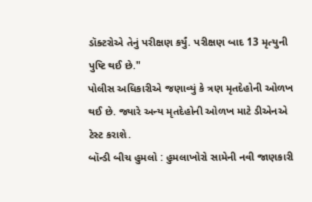ડૉક્ટરોએ તેનું પરીક્ષણ કર્યું. પરીક્ષણ બાદ 13 મૃત્યુની પુષ્ટિ થઈ છે."
પોલીસ અધિકારીએ જણાવ્યું કે ત્રણ મૃતદેહોની ઓળખ થઈ છે. જ્યારે અન્ય મૃતદેહોની ઓળખ માટે ડીએનએ ટેસ્ટ કરાશે.
બૉન્ડી બીચ હુમલો : હુમલાખોરો સામેની નવી જાણકારી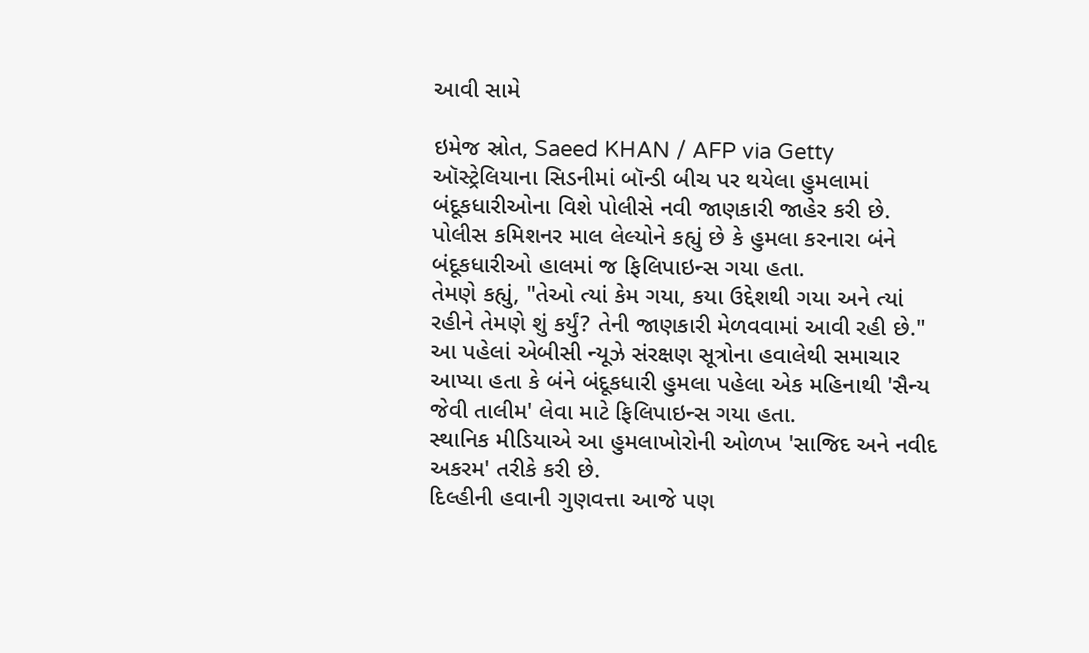આવી સામે

ઇમેજ સ્રોત, Saeed KHAN / AFP via Getty
ઑસ્ટ્રેલિયાના સિડનીમાં બૉન્ડી બીચ પર થયેલા હુમલામાં બંદૂકધારીઓના વિશે પોલીસે નવી જાણકારી જાહેર કરી છે.
પોલીસ કમિશનર માલ લેલ્યોને કહ્યું છે કે હુમલા કરનારા બંને બંદૂકધારીઓ હાલમાં જ ફિલિપાઇન્સ ગયા હતા.
તેમણે કહ્યું, "તેઓ ત્યાં કેમ ગયા, કયા ઉદ્દેશથી ગયા અને ત્યાં રહીને તેમણે શું કર્યું? તેની જાણકારી મેળવવામાં આવી રહી છે."
આ પહેલાં એબીસી ન્યૂઝે સંરક્ષણ સૂત્રોના હવાલેથી સમાચાર આપ્યા હતા કે બંને બંદૂકધારી હુમલા પહેલા એક મહિનાથી 'સૈન્ય જેવી તાલીમ' લેવા માટે ફિલિપાઇન્સ ગયા હતા.
સ્થાનિક મીડિયાએ આ હુમલાખોરોની ઓળખ 'સાજિદ અને નવીદ અકરમ' તરીકે કરી છે.
દિલ્હીની હવાની ગુણવત્તા આજે પણ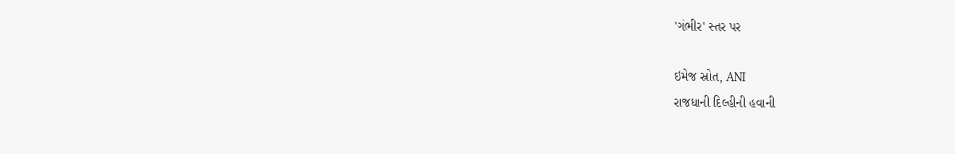'ગંભીર' સ્તર પર

ઇમેજ સ્રોત, ANI
રાજધાની દિલ્હીની હવાની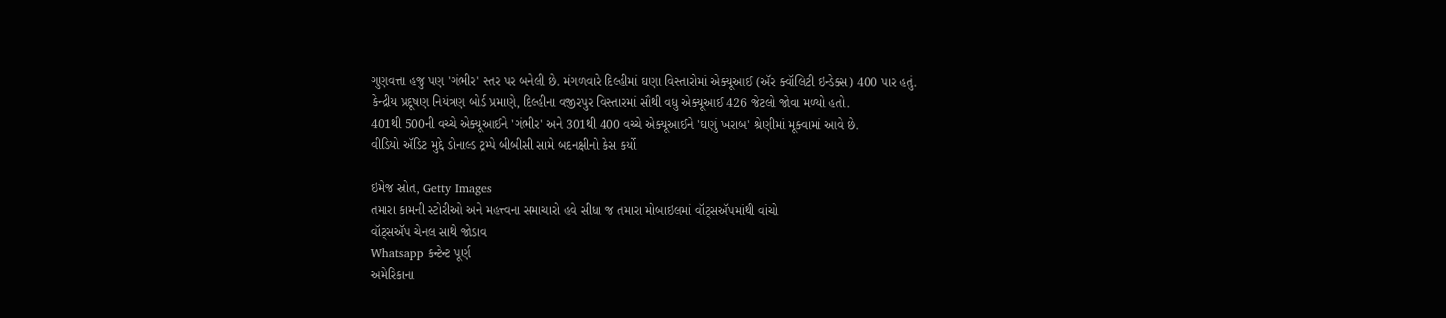ગુણવત્તા હજુ પણ 'ગંભીર' સ્તર પર બનેલી છે. મંગળવારે દિલ્હીમાં ઘણા વિસ્તારોમાં એક્યૂઆઈ (ઍર ક્વૉલિટી ઇન્ડેક્સ) 400 પાર હતું.
કેન્દ્રીય પ્રદૂષણ નિયંત્રણ બોર્ડ પ્રમાણે, દિલ્હીના વજીરપુર વિસ્તારમાં સૌથી વધુ એક્યૂઆઈ 426 જેટલો જોવા મળ્યો હતો.
401થી 500ની વચ્ચે એક્યૂઆઈને 'ગંભીર' અને 301થી 400 વચ્ચે એક્યૂઆઈને 'ઘણું ખરાબ' શ્રેણીમાં મૂક્વામાં આવે છે.
વીડિયો ઍડિટ મુદ્દે ડોનાલ્ડ ટ્રમ્પે બીબીસી સામે બદનક્ષીનો કેસ કર્યો

ઇમેજ સ્રોત, Getty Images
તમારા કામની સ્ટોરીઓ અને મહત્ત્વના સમાચારો હવે સીધા જ તમારા મોબાઇલમાં વૉટ્સઍપમાંથી વાંચો
વૉટ્સઍપ ચેનલ સાથે જોડાવ
Whatsapp કન્ટેન્ટ પૂર્ણ
અમેરિકાના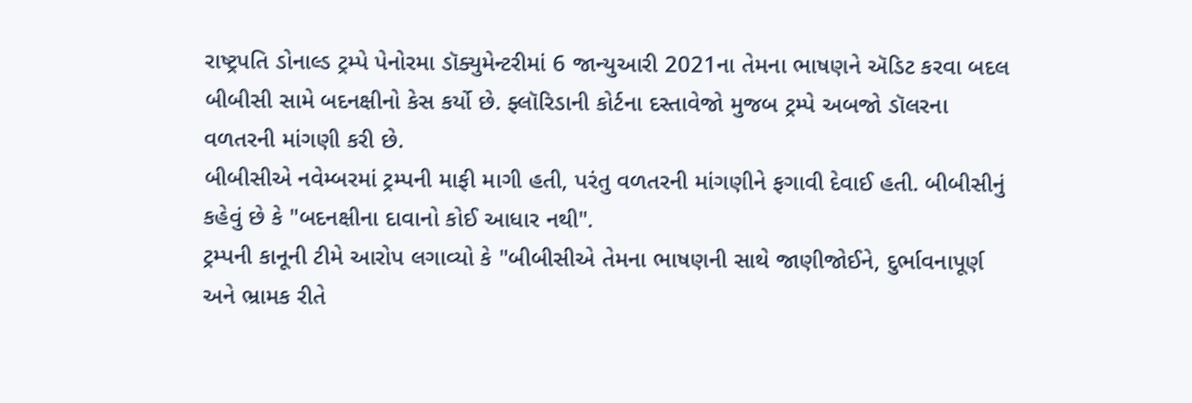રાષ્ટ્રપતિ ડોનાલ્ડ ટ્રમ્પે પેનોરમા ડૉક્યુમેન્ટરીમાં 6 જાન્યુઆરી 2021ના તેમના ભાષણને ઍડિટ કરવા બદલ બીબીસી સામે બદનક્ષીનો કેસ કર્યો છે. ફ્લૉરિડાની કોર્ટના દસ્તાવેજો મુજબ ટ્રમ્પે અબજો ડૉલરના વળતરની માંગણી કરી છે.
બીબીસીએ નવેમ્બરમાં ટ્રમ્પની માફી માગી હતી, પરંતુ વળતરની માંગણીને ફગાવી દેવાઈ હતી. બીબીસીનું કહેવું છે કે "બદનક્ષીના દાવાનો કોઈ આધાર નથી".
ટ્રમ્પની કાનૂની ટીમે આરોપ લગાવ્યો કે "બીબીસીએ તેમના ભાષણની સાથે જાણીજોઈને, દુર્ભાવનાપૂર્ણ અને ભ્રામક રીતે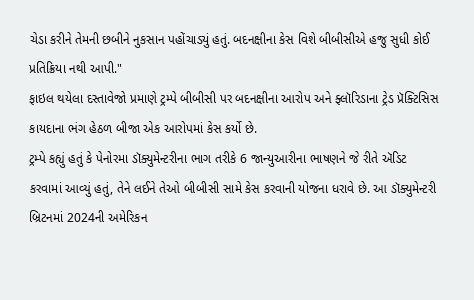ચેડા કરીને તેમની છબીને નુકસાન પહોંચાડ્યું હતું. બદનક્ષીના કેસ વિશે બીબીસીએ હજુ સુધી કોઈ પ્રતિક્રિયા નથી આપી."
ફાઇલ થયેલા દસ્તાવેજો પ્રમાણે ટ્રમ્પે બીબીસી પર બદનક્ષીના આરોપ અને ફ્લૉરિડાના ટ્રેડ પ્રૅક્ટિસિસ કાયદાના ભંગ હેઠળ બીજા એક આરોપમાં કેસ કર્યો છે.
ટ્રમ્પે કહ્યું હતું કે પેનોરમા ડૉક્યુમેન્ટરીના ભાગ તરીકે 6 જાન્યુઆરીના ભાષણને જે રીતે ઍડિટ કરવામાં આવ્યું હતું, તેને લઈને તેઓ બીબીસી સામે કેસ કરવાની યોજના ધરાવે છે. આ ડૉક્યુમેન્ટરી બ્રિટનમાં 2024ની અમેરિકન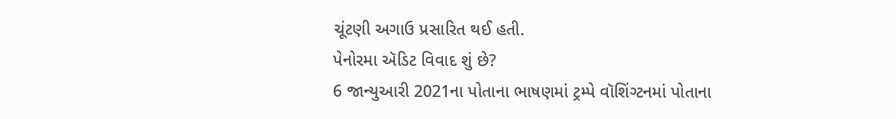ચૂંટણી અગાઉ પ્રસારિત થઈ હતી.
પેનોરમા ઍડિટ વિવાદ શું છે?
6 જાન્યુઆરી 2021ના પોતાના ભાષણમાં ટ્રમ્પે વૉશિંગ્ટનમાં પોતાના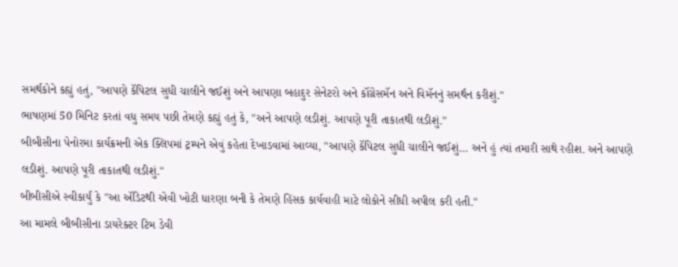સમર્થકોને કહ્યું હતું, "આપણે કૅપિટલ સુધી ચાલીને જઈશું અને આપણા બહાદુર સેનેટરો અને કૉંગ્રેસમૅન અને વિમૅનનું સમર્થન કરીશું."
ભાષણમાં 50 મિનિટ કરતાં વધુ સમય પછી તેમણે કહ્યું હતું કે, "અને આપણે લડીશું. આપણે પૂરી તાકાતથી લડીશું."
બીબીસીના પેનોરમા કાર્યક્રમની એક ક્લિપમાં ટ્રમ્પને એવું કહેતા દેખાડવામાં આવ્યા, "આપણે કૅપિટલ સુધી ચાલીને જઈશું... અને હું ત્યાં તમારી સાથે રહીશ. અને આપણે લડીશું. આપણે પૂરી તાકાતથી લડીશું."
બીબીસીએ સ્વીકાર્યું કે "આ ઍડિટથી એવી ખોટી ધારણા બની કે તેમણે હિંસક કાર્યવાહી માટે લોકોને સીધી અપીલ કરી હતી."
આ મામલે બીબીસીના ડાયરેક્ટર ટિમ ડેવી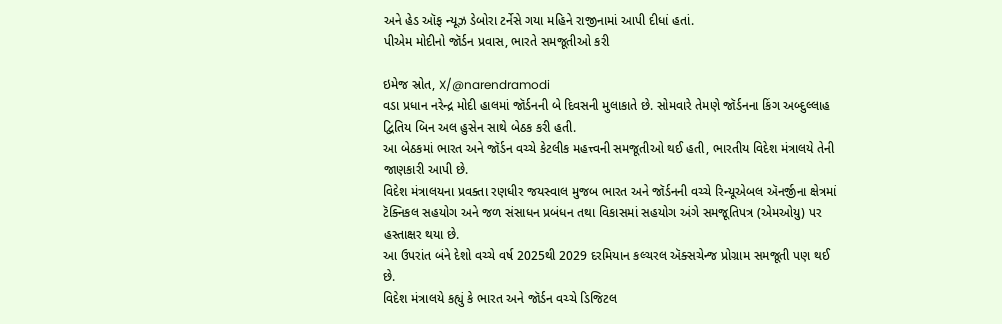અને હેડ ઑફ ન્યૂઝ ડેબોરા ટર્નેસે ગયા મહિને રાજીનામાં આપી દીધાં હતાં.
પીએમ મોદીનો જૉર્ડન પ્રવાસ, ભારતે સમજૂતીઓ કરી

ઇમેજ સ્રોત, X/@narendramodi
વડા પ્રધાન નરેન્દ્ર મોદી હાલમાં જૉર્ડનની બે દિવસની મુલાકાતે છે. સોમવારે તેમણે જૉર્ડનના કિંગ અબ્દુલ્લાહ દ્વિતિય બિન અલ હુસેન સાથે બેઠક કરી હતી.
આ બેઠકમાં ભારત અને જૉર્ડન વચ્ચે કેટલીક મહત્ત્વની સમજૂતીઓ થઈ હતી, ભારતીય વિદેશ મંત્રાલયે તેની જાણકારી આપી છે.
વિદેશ મંત્રાલયના પ્રવક્તા રણધીર જયસ્વાલ મુજબ ભારત અને જૉર્ડનની વચ્ચે રિન્યૂએબલ ઍનર્જીના ક્ષેત્રમાં ટૅક્નિકલ સહયોગ અને જળ સંસાધન પ્રબંધન તથા વિકાસમાં સહયોગ અંગે સમજૂતિપત્ર (એમઓયુ) પર હસ્તાક્ષર થયા છે.
આ ઉપરાંત બંને દેશો વચ્ચે વર્ષ 2025થી 2029 દરમિયાન કલ્ચરલ ઍક્સચેન્જ પ્રોગ્રામ સમજૂતી પણ થઈ છે.
વિદેશ મંત્રાલયે કહ્યું કે ભારત અને જૉર્ડન વચ્ચે ડિજિટલ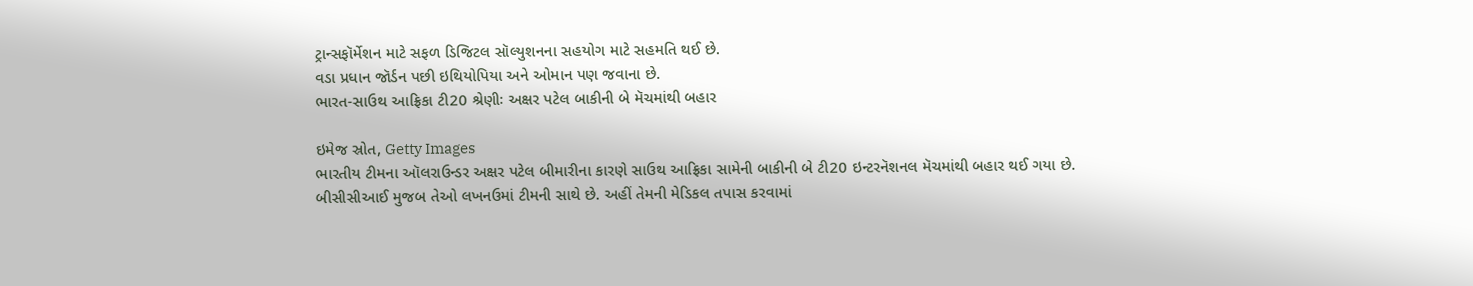ટ્રાન્સફૉર્મેશન માટે સફળ ડિજિટલ સૉલ્યુશનના સહયોગ માટે સહમતિ થઈ છે.
વડા પ્રધાન જૉર્ડન પછી ઇથિયોપિયા અને ઓમાન પણ જવાના છે.
ભારત-સાઉથ આફ્રિકા ટી20 શ્રેણીઃ અક્ષર પટેલ બાકીની બે મૅચમાંથી બહાર

ઇમેજ સ્રોત, Getty Images
ભારતીય ટીમના ઑલરાઉન્ડર અક્ષર પટેલ બીમારીના કારણે સાઉથ આફ્રિકા સામેની બાકીની બે ટી20 ઇન્ટરનૅશનલ મૅચમાંથી બહાર થઈ ગયા છે.
બીસીસીઆઈ મુજબ તેઓ લખનઉમાં ટીમની સાથે છે. અહીં તેમની મેડિકલ તપાસ કરવામાં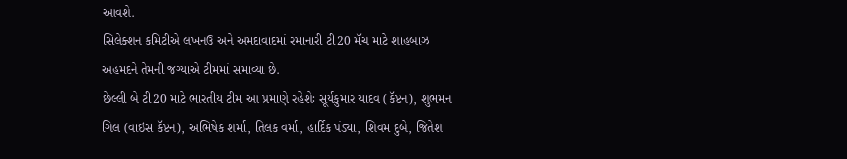આવશે.
સિલેક્શન કમિટીએ લખનઉ અને અમદાવાદમાં રમાનારી ટી20 મૅચ માટે શાહબાઝ અહમદને તેમની જગ્યાએ ટીમમાં સમાવ્યા છે.
છેલ્લી બે ટી20 માટે ભારતીય ટીમ આ પ્રમાણે રહેશેઃ સૂર્યકુમાર યાદવ (કૅપ્ટન), શુભમન ગિલ (વાઇસ કૅપ્ટન), અભિષેક શર્મા, તિલક વર્મા, હાર્દિક પંડ્યા, શિવમ દુબે, જિતેશ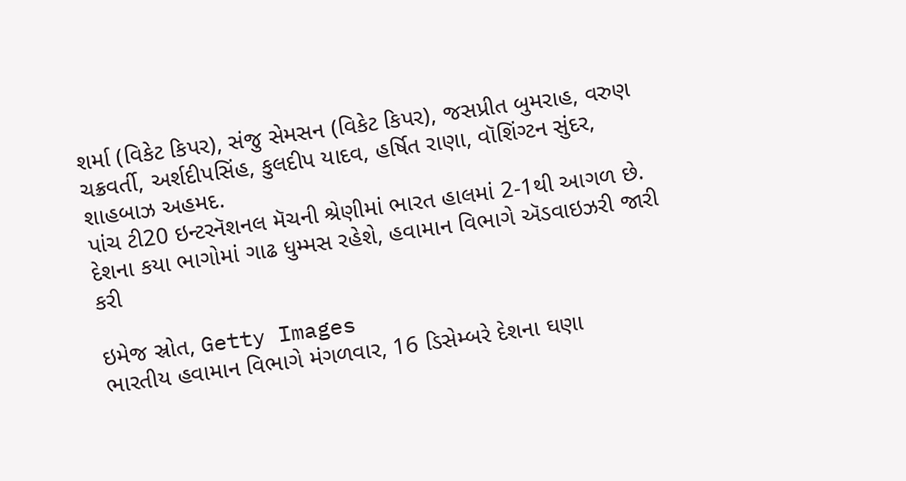શર્મા (વિકેટ કિપર), સંજુ સેમસન (વિકેટ કિપર), જસપ્રીત બુમરાહ, વરુણ ચક્રવર્તી, અર્શદીપસિંહ, કુલદીપ યાદવ, હર્ષિત રાણા, વૉશિંગ્ટન સુંદર, શાહબાઝ અહમદ.
પાંચ ટી20 ઇન્ટરનૅશનલ મૅચની શ્રેણીમાં ભારત હાલમાં 2-1થી આગળ છે.
દેશના કયા ભાગોમાં ગાઢ ધુમ્મસ રહેશે, હવામાન વિભાગે ઍડવાઇઝરી જારી કરી

ઇમેજ સ્રોત, Getty Images
ભારતીય હવામાન વિભાગે મંગળવાર, 16 ડિસેમ્બરે દેશના ઘણા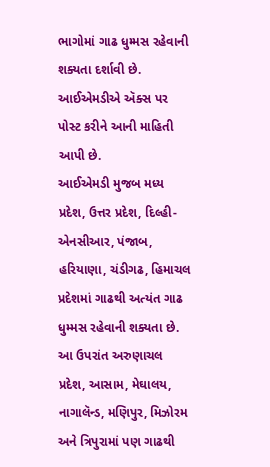ભાગોમાં ગાઢ ધુમ્મસ રહેવાની શક્યતા દર્શાવી છે. આઈએમડીએ ઍક્સ પર પોસ્ટ કરીને આની માહિતી આપી છે.
આઈએમડી મુજબ મધ્ય પ્રદેશ, ઉત્તર પ્રદેશ, દિલ્હી-એનસીઆર, પંજાબ, હરિયાણા, ચંડીગઢ, હિમાચલ પ્રદેશમાં ગાઢથી અત્યંત ગાઢ ધુમ્મસ રહેવાની શક્યતા છે.
આ ઉપરાંત અરુણાચલ પ્રદેશ, આસામ, મેઘાલય, નાગાલૅન્ડ, મણિપુર, મિઝોરમ અને ત્રિપુરામાં પણ ગાઢથી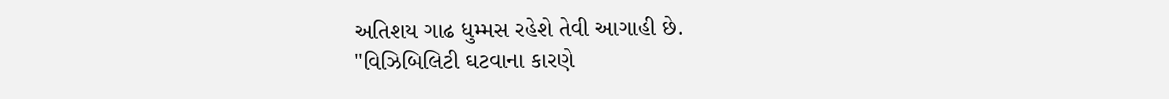અતિશય ગાઢ ધુમ્મસ રહેશે તેવી આગાહી છે.
"વિઝિબિલિટી ઘટવાના કારણે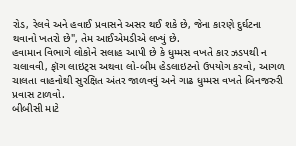રોડ, રેલવે અને હવાઈ પ્રવાસને અસર થઈ શકે છે, જેના કારણે દુર્ઘટના થવાનો ખતરો છે", તેમ આઈએમડીએ લખ્યું છે.
હવામાન વિભાગે લોકોને સલાહ આપી છે કે ધુમ્મસ વખતે કાર ઝડપથી ન ચલાવવી, ફૉગ લાઇટ્સ અથવા લો-બીમ હેડલાઇટનો ઉપયોગ કરવો, આગળ ચાલતા વાહનોથી સુરક્ષિત અંતર જાળવવું અને ગાઢ ધુમ્મસ વખતે બિનજરુરી પ્રવાસ ટાળવો.
બીબીસી માટે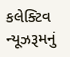કલેક્ટિવ ન્યૂઝરૂમનું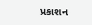પ્રકાશન